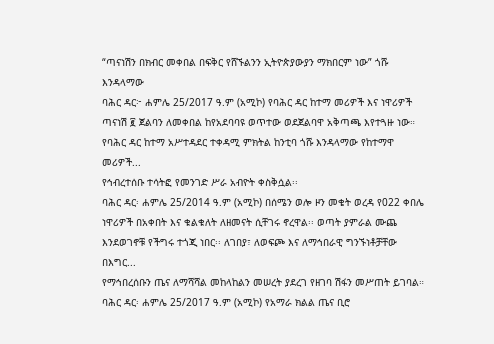“ጣናነሽን በክብር መቀበል በፍቅር የሸኙልንን ኢትዮጵያውያን ማክበርም ነው” ጎሹ እንዳላማው
ባሕር ዳር፦ ሐምሌ 25/2017 ዓ.ም (አሚኮ) የባሕር ዳር ከተማ መሪዎች እና ነዋሪዎች ጣናነሽ ፪ ጀልባን ለመቀበል ከየአደባባዩ ወጥተው ወደጀልባዋ አቅጣጫ እየተጓዙ ነው። የባሕር ዳር ከተማ አሥተዳደር ተቀዳሚ ምክትል ከንቲባ ጎሹ እንዳላማው የከተማዋ መሪዎች...
የኅብረተሰቡ ተሳትፎ የመንገድ ሥራ አብዮት ቀስቅሷል፡፡
ባሕር ዳር፡ ሐምሌ 25/2014 ዓ.ም (አሚኮ) በሰሜን ወሎ ዞን መቄት ወረዳ የ022 ቀበሌ ነዋሪዎች በአቀበት እና ቁልቁለት ለዘመናት ሲቸገሩ ኖረዋል፡፡ ወጣት ያምራል ሙጨ እንደወገኖቹ የችግሩ ተጎጂ ነበር፡፡ ለገበያ፣ ለወፍጮ እና ለማኅበራዊ ግንኙነቶቻቸው በእግር...
የማኅበረሰቡን ጤና ለማሻሻል መከላከልን መሠረት ያደረገ የዘገባ ሽፋን መሥጠት ይገባል።
ባሕር ዳር፡ ሐምሌ 25/2017 ዓ.ም (አሚኮ) የአማራ ክልል ጤና ቢሮ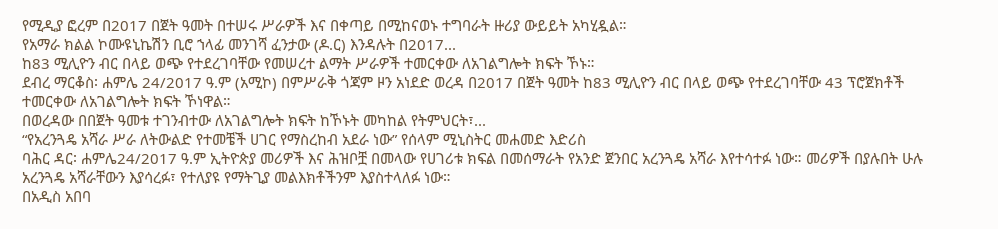የሚዲያ ፎረም በ2017 በጀት ዓመት በተሠሩ ሥራዎች እና በቀጣይ በሚከናወኑ ተግባራት ዙሪያ ውይይት አካሂዷል።
የአማራ ክልል ኮሙዩኒኬሽን ቢሮ ኀላፊ መንገሻ ፈንታው (ዶ.ር) እንዳሉት በ2017...
ከ83 ሚሊዮን ብር በላይ ወጭ የተደረገባቸው የመሠረተ ልማት ሥራዎች ተመርቀው ለአገልግሎት ክፍት ኾኑ።
ደብረ ማርቆስ፡ ሐምሌ 24/2017 ዓ.ም (አሚኮ) በምሥራቅ ጎጃም ዞን አነደድ ወረዳ በ2017 በጀት ዓመት ከ83 ሚሊዮን ብር በላይ ወጭ የተደረገባቸው 43 ፕሮጀክቶች ተመርቀው ለአገልግሎት ክፍት ኾነዋል።
በወረዳው በበጀት ዓመቱ ተገንብተው ለአገልግሎት ክፍት ከኾኑት መካከል የትምህርት፣...
“የአረንጓዴ አሻራ ሥራ ለትውልድ የተመቼች ሀገር የማስረከብ አደራ ነው” የሰላም ሚኒስትር መሐመድ እድሪስ
ባሕር ዳር፡ ሐምሌ24/2017 ዓ.ም ኢትዮጵያ መሪዎች እና ሕዝቦቿ በመላው የሀገሪቱ ክፍል በመሰማራት የአንድ ጀንበር አረንጓዴ አሻራ እየተሳተፉ ነው። መሪዎች በያሉበት ሁሉ አረንጓዴ አሻራቸውን እያሳረፉ፣ የተለያዩ የማትጊያ መልእክቶችንም እያስተላለፉ ነው።
በአዲስ አበባ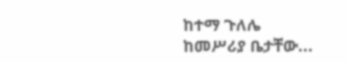ከተማ ጉለሌ ከመሥሪያ ቤታቸው...